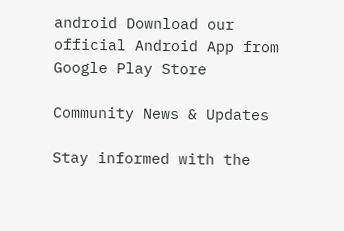android Download our official Android App from Google Play Store

Community News & Updates

Stay informed with the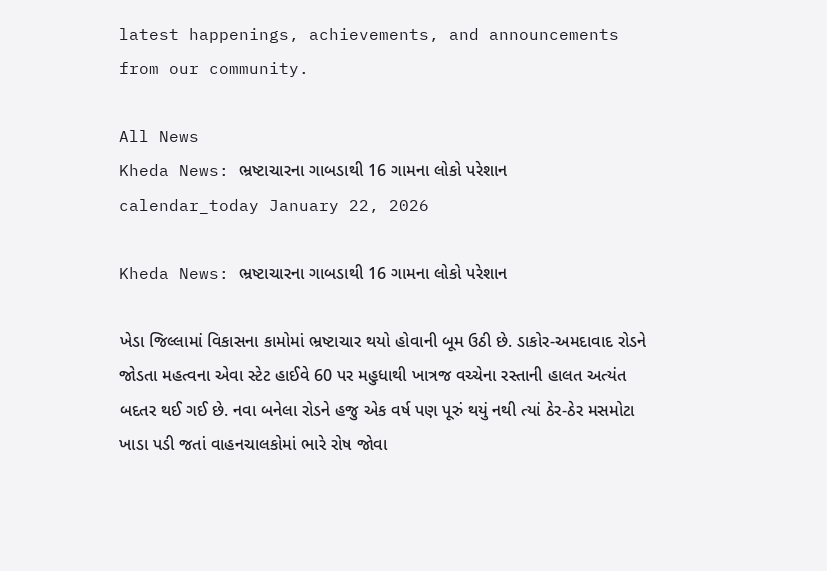latest happenings, achievements, and announcements from our community.

All News
Kheda News: ભ્રષ્ટાચારના ગાબડાથી 16 ગામના લોકો પરેશાન
calendar_today January 22, 2026

Kheda News: ભ્રષ્ટાચારના ગાબડાથી 16 ગામના લોકો પરેશાન

ખેડા જિલ્લામાં વિકાસના કામોમાં ભ્રષ્ટાચાર થયો હોવાની બૂમ ઉઠી છે. ડાકોર-અમદાવાદ રોડને જોડતા મહત્વના એવા સ્ટેટ હાઈવે 60 પર મહુધાથી ખાત્રજ વચ્ચેના રસ્તાની હાલત અત્યંત બદતર થઈ ગઈ છે. નવા બનેલા રોડને હજુ એક વર્ષ પણ પૂરું થયું નથી ત્યાં ઠેર-ઠેર મસમોટા ખાડા પડી જતાં વાહનચાલકોમાં ભારે રોષ જોવા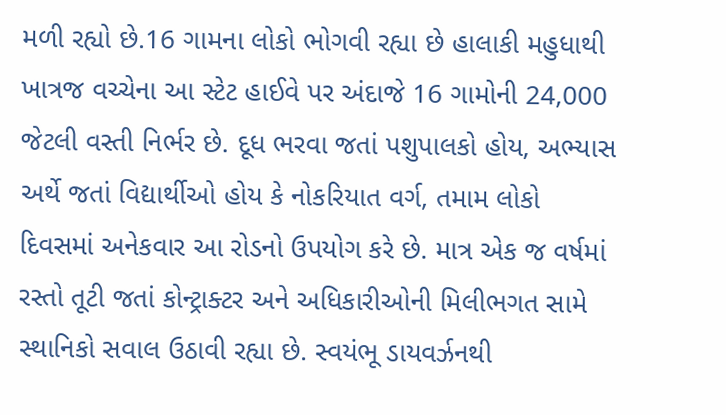મળી રહ્યો છે.16 ગામના લોકો ભોગવી રહ્યા છે હાલાકી મહુધાથી ખાત્રજ વચ્ચેના આ સ્ટેટ હાઈવે પર અંદાજે 16 ગામોની 24,000 જેટલી વસ્તી નિર્ભર છે. દૂધ ભરવા જતાં પશુપાલકો હોય, અભ્યાસ અર્થે જતાં વિદ્યાર્થીઓ હોય કે નોકરિયાત વર્ગ, તમામ લોકો દિવસમાં અનેકવાર આ રોડનો ઉપયોગ કરે છે. માત્ર એક જ વર્ષમાં રસ્તો તૂટી જતાં કોન્ટ્રાક્ટર અને અધિકારીઓની મિલીભગત સામે સ્થાનિકો સવાલ ઉઠાવી રહ્યા છે. સ્વયંભૂ ડાયવર્ઝનથી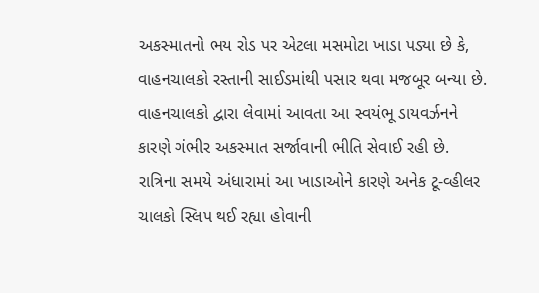અકસ્માતનો ભય રોડ પર એટલા મસમોટા ખાડા પડ્યા છે કે, વાહનચાલકો રસ્તાની સાઈડમાંથી પસાર થવા મજબૂર બન્યા છે. વાહનચાલકો દ્વારા લેવામાં આવતા આ સ્વયંભૂ ડાયવર્ઝનને કારણે ગંભીર અકસ્માત સર્જાવાની ભીતિ સેવાઈ રહી છે. રાત્રિના સમયે અંધારામાં આ ખાડાઓને કારણે અનેક ટૂ-વ્હીલર ચાલકો સ્લિપ થઈ રહ્યા હોવાની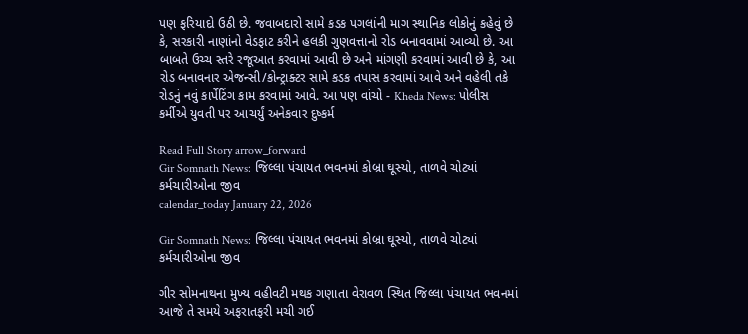પણ ફરિયાદો ઉઠી છે. જવાબદારો સામે કડક પગલાંની માગ સ્થાનિક લોકોનું કહેવું છે કે, સરકારી નાણાંનો વેડફાટ કરીને હલકી ગુણવત્તાનો રોડ બનાવવામાં આવ્યો છે. આ બાબતે ઉચ્ચ સ્તરે રજૂઆત કરવામાં આવી છે અને માંગણી કરવામાં આવી છે કે, આ રોડ બનાવનાર એજન્સી/કોન્ટ્રાક્ટર સામે કડક તપાસ કરવામાં આવે અને વહેલી તકે રોડનું નવું કાર્પેટિંગ કામ કરવામાં આવે. આ પણ વાંચો - Kheda News: પોલીસ કર્મીએ યુવતી પર આચર્યું અનેકવાર દુષ્કર્મ

Read Full Story arrow_forward
Gir Somnath News: જિલ્લા પંચાયત ભવનમાં કોબ્રા ઘૂસ્યો, તાળવે ચોટ્યાં કર્મચારીઓના જીવ
calendar_today January 22, 2026

Gir Somnath News: જિલ્લા પંચાયત ભવનમાં કોબ્રા ઘૂસ્યો, તાળવે ચોટ્યાં કર્મચારીઓના જીવ

ગીર સોમનાથના મુખ્ય વહીવટી મથક ગણાતા વેરાવળ સ્થિત જિલ્લા પંચાયત ભવનમાં આજે તે સમયે અફરાતફરી મચી ગઈ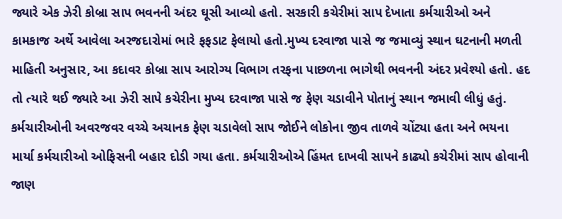જ્યારે એક ઝેરી કોબ્રા સાપ ભવનની અંદર ઘૂસી આવ્યો હતો. સરકારી કચેરીમાં સાપ દેખાતા કર્મચારીઓ અને કામકાજ અર્થે આવેલા અરજદારોમાં ભારે ફફડાટ ફેલાયો હતો.મુખ્ય દરવાજા પાસે જ જમાવ્યું સ્થાન ઘટનાની મળતી માહિતી અનુસાર, આ કદાવર કોબ્રા સાપ આરોગ્ય વિભાગ તરફના પાછળના ભાગેથી ભવનની અંદર પ્રવેશ્યો હતો. હદ તો ત્યારે થઈ જ્યારે આ ઝેરી સાપે કચેરીના મુખ્ય દરવાજા પાસે જ ફેણ ચડાવીને પોતાનું સ્થાન જમાવી લીધું હતું. કર્મચારીઓની અવરજવર વચ્ચે અચાનક ફેણ ચડાવેલો સાપ જોઈને લોકોના જીવ તાળવે ચોંટ્યા હતા અને ભયના માર્યા કર્મચારીઓ ઓફિસની બહાર દોડી ગયા હતા. કર્મચારીઓએ હિંમત દાખવી સાપને કાઢ્યો કચેરીમાં સાપ હોવાની જાણ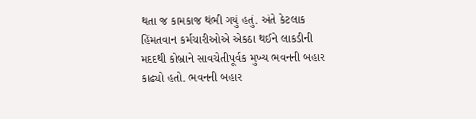થતા જ કામકાજ થંભી ગયું હતું. અંતે કેટલાક હિંમતવાન કર્મચારીઓએ એકઠા થઈને લાકડીની મદદથી કોબ્રાને સાવચેતીપૂર્વક મુખ્ય ભવનની બહાર કાઢ્યો હતો. ભવનની બહાર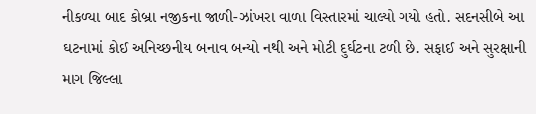નીકળ્યા બાદ કોબ્રા નજીકના જાળી-ઝાંખરા વાળા વિસ્તારમાં ચાલ્યો ગયો હતો. સદનસીબે આ ઘટનામાં કોઈ અનિચ્છનીય બનાવ બન્યો નથી અને મોટી દુર્ઘટના ટળી છે. સફાઈ અને સુરક્ષાની માગ જિલ્લા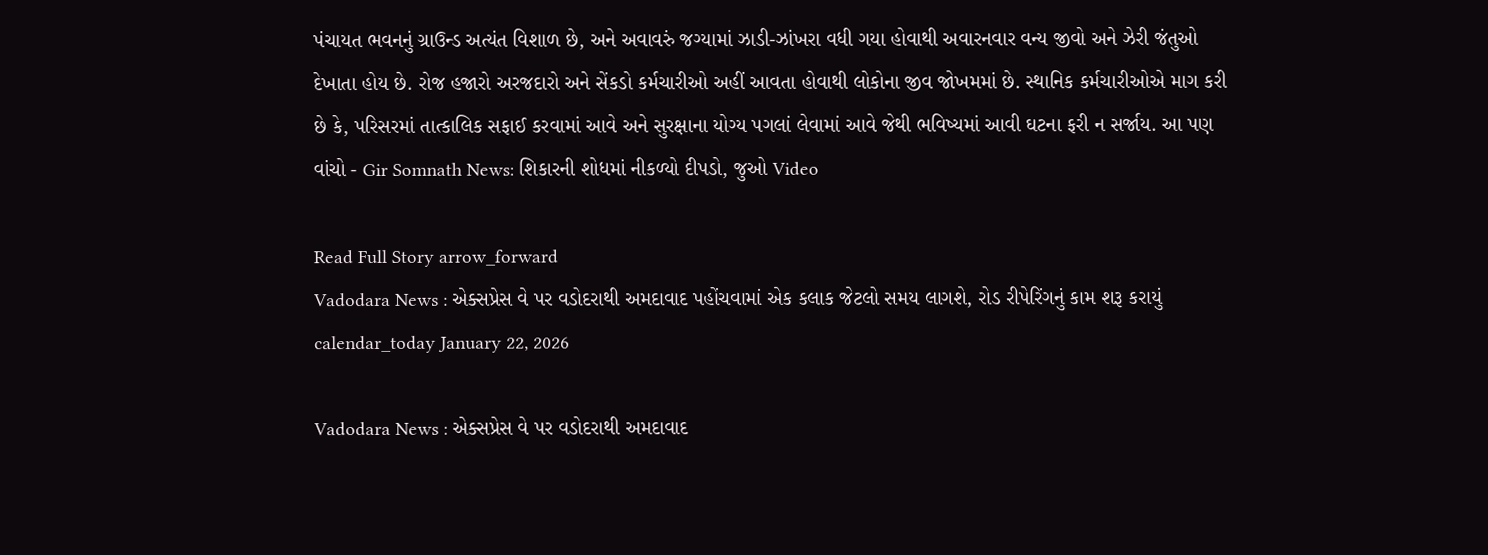પંચાયત ભવનનું ગ્રાઉન્ડ અત્યંત વિશાળ છે, અને અવાવરું જગ્યામાં ઝાડી-ઝાંખરા વધી ગયા હોવાથી અવારનવાર વન્ય જીવો અને ઝેરી જંતુઓ દેખાતા હોય છે. રોજ હજારો અરજદારો અને સેંકડો કર્મચારીઓ અહીં આવતા હોવાથી લોકોના જીવ જોખમમાં છે. સ્થાનિક કર્મચારીઓએ માગ કરી છે કે, પરિસરમાં તાત્કાલિક સફાઈ કરવામાં આવે અને સુરક્ષાના યોગ્ય પગલાં લેવામાં આવે જેથી ભવિષ્યમાં આવી ઘટના ફરી ન સર્જાય. આ પણ વાંચો - Gir Somnath News: શિકારની શોધમાં નીકળ્યો દીપડો, જુઓ Video

Read Full Story arrow_forward
Vadodara News : એક્સપ્રેસ વે પર વડોદરાથી અમદાવાદ પહોંચવામાં એક કલાક જેટલો સમય લાગશે, રોડ રીપેરિંગનું કામ શરૂ કરાયું
calendar_today January 22, 2026

Vadodara News : એક્સપ્રેસ વે પર વડોદરાથી અમદાવાદ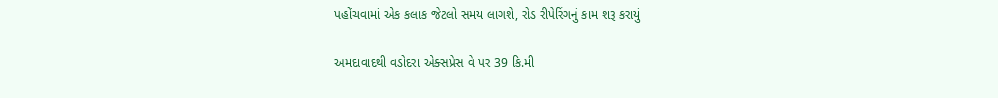પહોંચવામાં એક કલાક જેટલો સમય લાગશે, રોડ રીપેરિંગનું કામ શરૂ કરાયું

અમદાવાદથી વડોદરા એક્સપ્રેસ વે પર 39 કિ.મી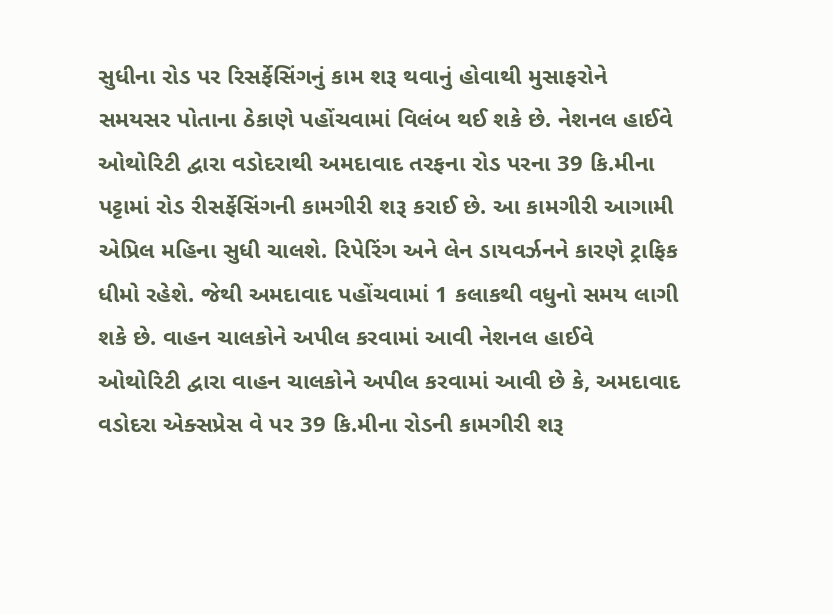સુધીના રોડ પર રિસર્ફેસિંગનું કામ શરૂ થવાનું હોવાથી મુસાફરોને સમયસર પોતાના ઠેકાણે પહોંચવામાં વિલંબ થઈ શકે છે. નેશનલ હાઈવે ઓથોરિટી દ્વારા વડોદરાથી અમદાવાદ તરફના રોડ પરના 39 કિ.મીના પટ્ટામાં રોડ રીસર્ફેસિંગની કામગીરી શરૂ કરાઈ છે. આ કામગીરી આગામી એપ્રિલ મહિના સુધી ચાલશે. રિપેરિંગ અને લેન ડાયવર્ઝનને કારણે ટ્રાફિક ધીમો રહેશે. જેથી અમદાવાદ પહોંચવામાં 1 કલાકથી વધુનો સમય લાગી શકે છે. વાહન ચાલકોને અપીલ કરવામાં આવી નેશનલ હાઈવે ઓથોરિટી દ્વારા વાહન ચાલકોને અપીલ કરવામાં આવી છે કે, અમદાવાદ વડોદરા એક્સપ્રેસ વે પર 39 કિ.મીના રોડની કામગીરી શરૂ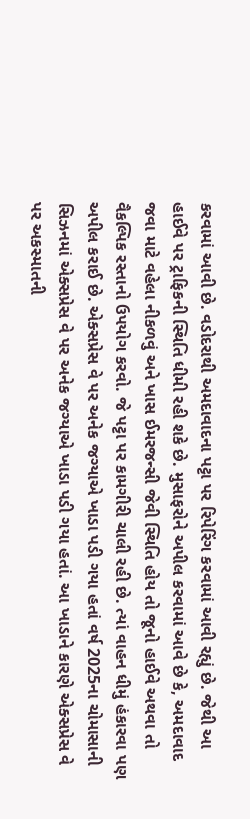કરવામાં આવી છે. વડોદરાથી અમદાવાદના પટ્ટા પર રિપેરિંગ કરવામાં આવી રહ્યું છે. જેથી આ હાઈવે પર ટ્રાફિકની સ્થિતિ ધીમી રહી શકે છે. મુસાફરોને અપીલ કરવામાં આવે છે કે, અમદાવાદ જવા માટે વહેલા નીકળવું અને ખાસ ઈમરજન્સી જેવી સ્થિતિ હોય તો જૂનો હાઈવે અથવા તો વૈકલ્પિક રસ્તાનો ઉપયોગ કરવો. જે પટ્ટા પર કામગીરી ચાલી રહી છે. ત્યાં વાહન ધીમું હંકારવા પણ અપીલ કરાઈ છે. એક્સપ્રેસ વે પર અનેક જગ્યાએ ખાડા પડી ગયા હતાં વર્ષ 2025ના ચોમાસાની સિઝનમાં એક્સપ્રેસ વે પર અનેક જગ્યાએ ખાડા પડી ગયા હતાં. આ ખાડાને કારણે એક્સપ્રેસ વે પર અકસ્માતની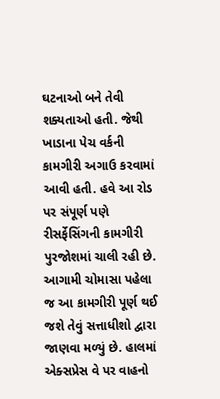ઘટનાઓ બને તેવી શક્યતાઓ હતી. જેથી ખાડાના પેચ વર્કની કામગીરી અગાઉ કરવામાં આવી હતી. હવે આ રોડ પર સંપૂર્ણ પણે રીસર્ફેસિંગની કામગીરી પુરજોશમાં ચાલી રહી છે. આગામી ચોમાસા પહેલા જ આ કામગીરી પૂર્ણ થઈ જશે તેવું સત્તાધીશો દ્વારા જાણવા મળ્યું છે. હાલમાં એક્સપ્રેસ વે પર વાહનો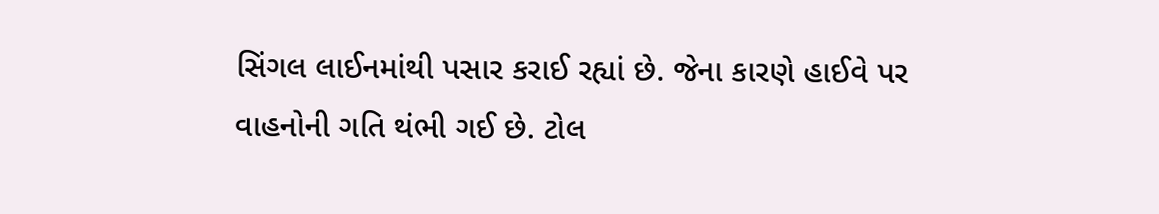સિંગલ લાઈનમાંથી પસાર કરાઈ રહ્યાં છે. જેના કારણે હાઈવે પર વાહનોની ગતિ થંભી ગઈ છે. ટોલ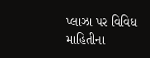પ્લાઝા પર વિવિધ માહિતીના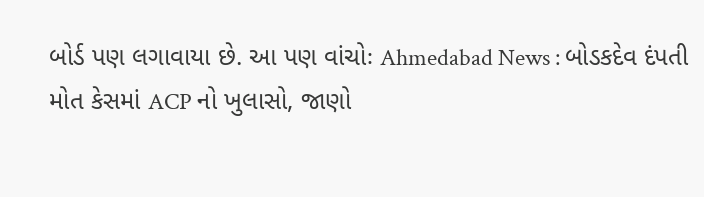બોર્ડ પણ લગાવાયા છે. આ પણ વાંચોઃ Ahmedabad News : બોડકદેવ દંપતી મોત કેસમાં ACP નો ખુલાસો, જાણો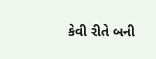કેવી રીતે બની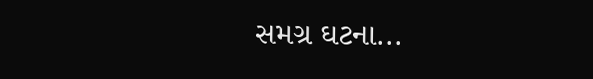સમગ્ર ઘટના...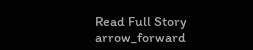Read Full Story arrow_forward